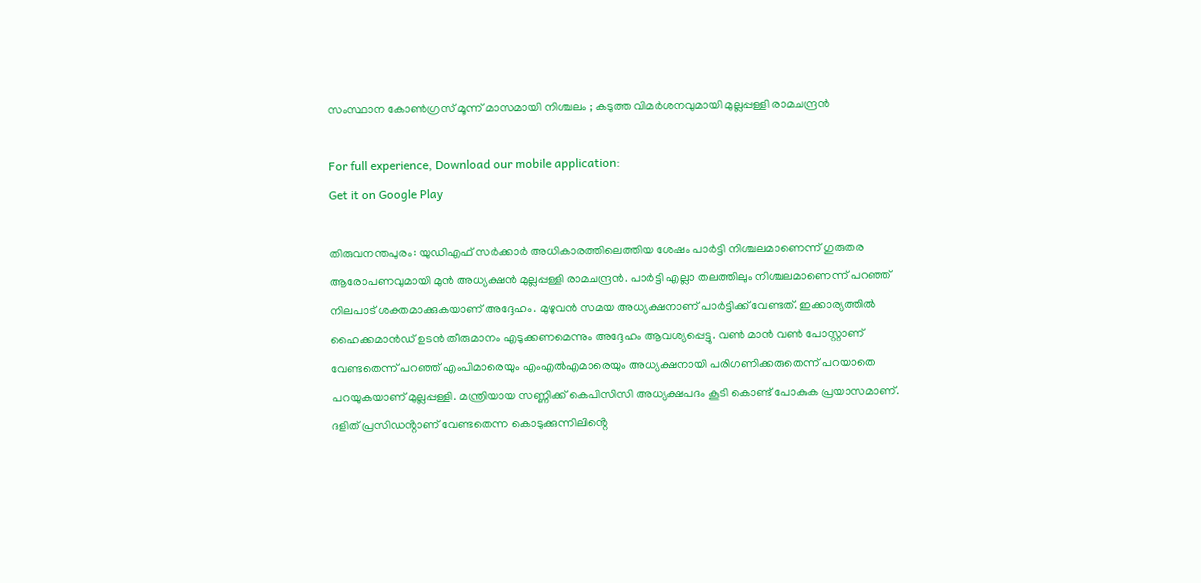സംസ്ഥാന കോൺഗ്രസ് മൂന്ന് മാസമായി നിശ്ചലം ; കടുത്ത വിമർശനവുമായി മുല്ലപ്പള്ളി രാമചന്ദ്രൻ

For full experience, Download our mobile application:
Get it on Google Play

തിരുവനന്തപുരം: യുഡിഎഫ് സർക്കാർ അധികാരത്തിലെത്തിയ ശേഷം പാർട്ടി നിശ്ചലമാണെന്ന് ഗുരുതര ആരോപണവുമായി മുൻ അധ്യക്ഷൻ മുല്ലപ്പള്ളി രാമചന്ദ്രൻ. പാർട്ടി എല്ലാ തലത്തിലും നിശ്ചലമാണെന്ന് പറഞ്ഞ് നിലപാട് ശക്തമാക്കുകയാണ് അദ്ദേഹം. മുഴുവൻ സമയ അധ്യക്ഷനാണ് പാർട്ടിക്ക് വേണ്ടത്. ഇക്കാര്യത്തിൽ ഹൈക്കമാൻഡ് ഉടൻ തീരുമാനം എടുക്കണമെന്നും അദ്ദേഹം ആവശ്യപ്പെട്ടു. വൺ മാൻ വൺ പോസ്റ്റാണ് വേണ്ടതെന്ന് പറഞ്ഞ് എംപിമാരെയും എംഎൽഎമാരെയും അധ്യക്ഷനായി പരിഗണിക്കരുതെന്ന് പറയാതെ പറയുകയാണ് മുല്ലപ്പള്ളി. മന്ത്രിയായ സണ്ണിക്ക് കെപിസിസി അധ്യക്ഷപദം കൂടി കൊണ്ട് പോകുക പ്രയാസമാണ്. ദളിത് പ്രസിഡൻ്റാണ് വേണ്ടതെന്ന കൊടുക്കുന്നിലിൻ്റെ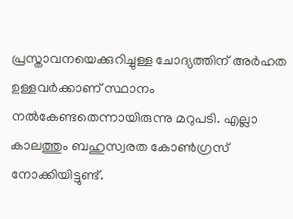പ്രസ്താവനയെക്കുറിച്ചുള്ള ചോദ്യത്തിന് അർഹത ഉള്ളവർക്കാണ് സ്ഥാനം നൽകേണ്ടതെന്നായിരുന്നു മറുപടി. എല്ലാ കാലത്തും ബഹുസ്വരത കോൺഗ്രസ് നോക്കിയിട്ടുണ്ട്.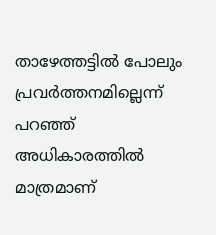താഴേത്തട്ടിൽ പോലും പ്രവർത്തനമില്ലെന്ന് പറഞ്ഞ് അധികാരത്തിൽ മാത്രമാണ്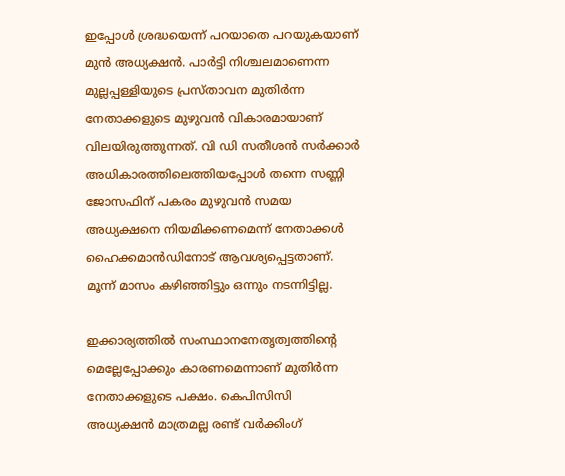ഇപ്പോൾ ശ്രദ്ധയെന്ന് പറയാതെ പറയുകയാണ് മുൻ അധ്യക്ഷൻ. പാർട്ടി നിശ്ചലമാണെന്ന മുല്ലപ്പള്ളിയുടെ പ്രസ്താവന മുതിർന്ന നേതാക്കളുടെ മുഴുവൻ വികാരമായാണ് വിലയിരുത്തുന്നത്. വി ഡി സതീശൻ സർക്കാർ അധികാരത്തിലെത്തിയപ്പോൾ തന്നെ സണ്ണി ജോസഫിന് പകരം മുഴുവൻ സമയ അധ്യക്ഷനെ നിയമിക്കണമെന്ന് നേതാക്കൾ ഹൈക്കമാൻഡിനോട് ആവശ്യപ്പെട്ടതാണ്. മൂന്ന് മാസം കഴിഞ്ഞിട്ടും ഒന്നും നടന്നിട്ടില്ല.

ഇക്കാര്യത്തിൽ സംസ്ഥാനനേതൃത്വത്തിൻ്റെ മെല്ലേപ്പോക്കും കാരണമെന്നാണ് മുതിർന്ന നേതാക്കളുടെ പക്ഷം. കെപിസിസി അധ്യക്ഷൻ മാത്രമല്ല രണ്ട് വർക്കിംഗ്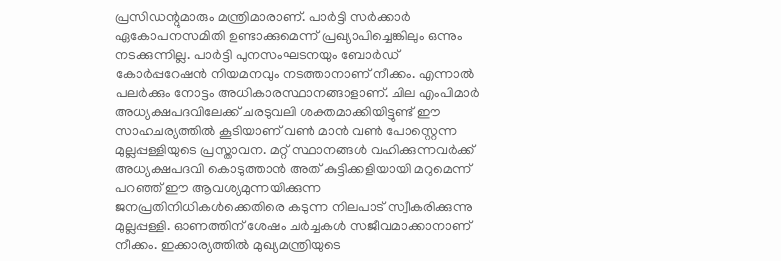പ്രസിഡന്റുമാരും മന്ത്രിമാരാണ്. പാർട്ടി സർക്കാർ ഏകോപനസമിതി ഉണ്ടാക്കുമെന്ന് പ്രഖ്യാപിച്ചെങ്കിലും ഒന്നും നടക്കുന്നില്ല. പാർട്ടി പുനസംഘടനയും ബോർഡ് കോർപ്പറേഷൻ നിയമനവും നടത്താനാണ് നീക്കം. എന്നാൽ പലർക്കും നോട്ടം അധികാരസ്ഥാനങ്ങാളാണ്. ചില എംപിമാർ അധ്യക്ഷപദവിലേക്ക് ചരടുവലി ശക്തമാക്കിയിട്ടുണ്ട് ഈ സാഹചര്യത്തിൽ കൂടിയാണ് വൺ മാൻ വൺ പോസ്റ്റെന്ന മുല്ലപ്പള്ളിയുടെ പ്രസ്താവന. മറ്റ് സ്ഥാനങ്ങൾ വഹിക്കുന്നവർക്ക് അധ്യക്ഷപദവി കൊടുത്താൻ അത് കുട്ടിക്കളിയായി മറുമെന്ന് പറഞ്ഞ് ഈ ആവശ്യമുന്നയിക്കുന്ന ജനപ്രതിനിധികൾക്കെതിരെ കടുന്ന നിലപാട് സ്വീകരിക്കുന്നു മുല്ലപ്പള്ളി. ഓണത്തിന് ശേഷം ചർച്ചകൾ സജീവമാക്കാനാണ് നീക്കം. ഇക്കാര്യത്തിൽ മുഖ്യമന്ത്രിയുടെ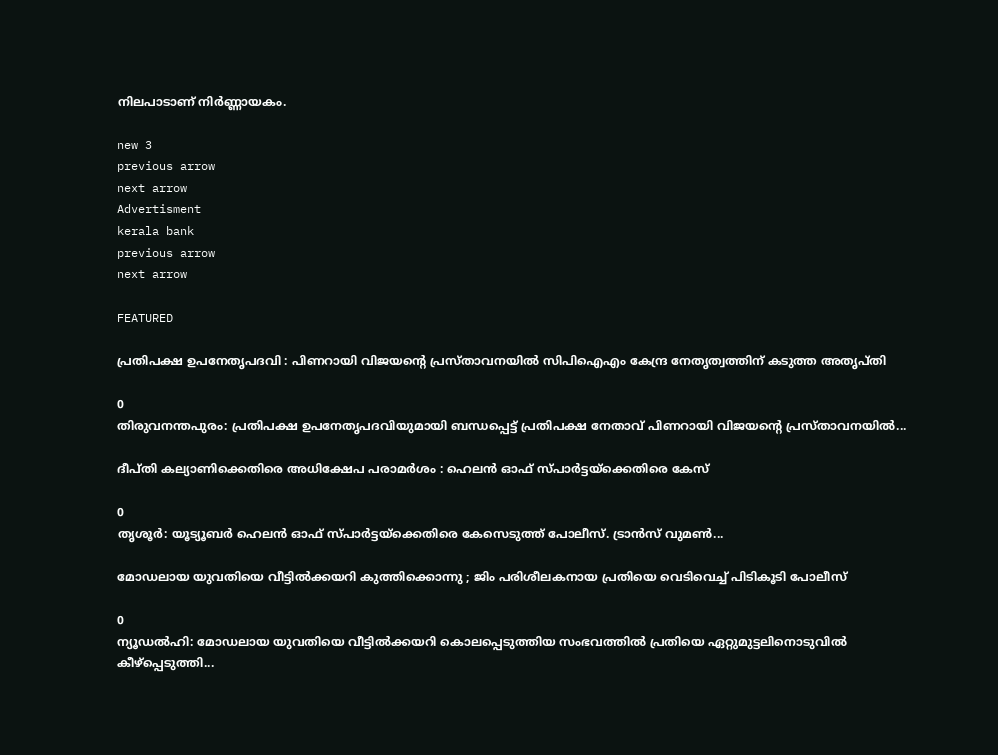നിലപാടാണ് നിർണ്ണായകം.

new 3
previous arrow
next arrow
Advertisment
kerala bank
previous arrow
next arrow

FEATURED

പ്രതിപക്ഷ ഉപനേതൃപദവി : പിണറായി വിജയൻ്റെ പ്രസ്താവനയിൽ സിപിഐഎം കേന്ദ്ര നേതൃത്വത്തിന് കടുത്ത അതൃപ്തി

0
തിരുവനന്തപുരം: പ്രതിപക്ഷ ഉപനേതൃപദവിയുമായി ബന്ധപ്പെട്ട് പ്രതിപക്ഷ നേതാവ് പിണറായി വിജയൻ്റെ പ്രസ്താവനയിൽ...

ദീപ്തി കല്യാണിക്കെതിരെ അധിക്ഷേപ പരാമര്‍ശം : ഹെലന്‍ ഓഫ് സ്പാര്‍ട്ടയ്‌ക്കെതിരെ കേസ്

0
തൃശൂര്‍: യൂട്യൂബര്‍ ഹെലന്‍ ഓഫ് സ്പാര്‍ട്ടയ്‌ക്കെതിരെ കേസെടുത്ത് പോലീസ്. ട്രാന്‍സ് വുമണ്‍...

മോഡലായ യുവതിയെ വീട്ടിൽക്കയറി കുത്തിക്കൊന്നു ; ജിം പരിശീലകനായ പ്രതിയെ വെടിവെച്ച് പിടികൂടി പോലീസ്

0
ന്യൂഡൽഹി: മോഡലായ യുവതിയെ വീട്ടിൽക്കയറി കൊലപ്പെടുത്തിയ സംഭവത്തിൽ പ്രതിയെ ഏറ്റുമുട്ടലിനൊടുവിൽ കീഴ്പ്പെടുത്തി...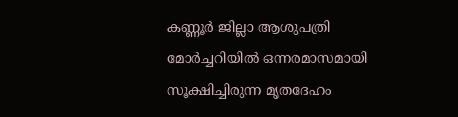കണ്ണൂർ ജില്ലാ ആശുപത്രി മോർച്ചറിയിൽ ഒന്നരമാസമായി സൂക്ഷിച്ചിരുന്ന മൃതദേഹം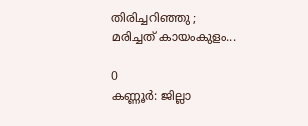തിരിച്ചറിഞ്ഞു ; മരിച്ചത് കായംകുളം...

0
കണ്ണൂർ: ജില്ലാ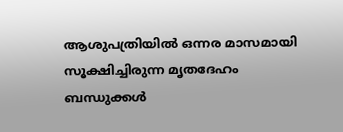ആശുപത്രിയിൽ ഒന്നര മാസമായി സൂക്ഷിച്ചിരുന്ന മൃതദേഹം ബന്ധുക്കൾ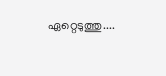ഏറ്റെടുത്തു....